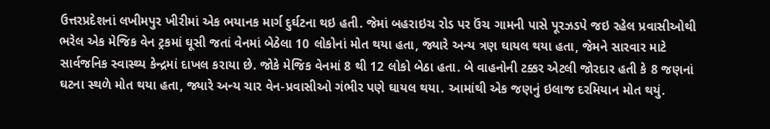ઉત્તરપ્રદેશનાં લખીમપુર ખીરીમાં એક ભયાનક માર્ગ દુર્ઘટના થઇ હતી. જેમાં બહરાઇચ રોડ પર ઉંચ ગામની પાસે પૂરઝડપે જઇ રહેલ પ્રવાસીઓથી ભરેલ એક મેજિક વેન ટ્રકમાં ઘૂસી જતાં વેનમાં બેઠેલા 10 લોકોનાં મોત થયા હતા, જ્યારે અન્ય ત્રણ ઘાયલ થયા હતા, જેમને સારવાર માટે સાર્વજનિક સ્વાસ્થ્ય કેન્દ્રમાં દાખલ કરાયા છે. જોકે મેજિક વેનમાં 8 થી 12 લોકો બેઠા હતા. બે વાહનોની ટક્કર એટલી જોરદાર હતી કે 8 જણનાં ઘટના સ્થળે મોત થયા હતા, જ્યારે અન્ય ચાર વેન-પ્રવાસીઓ ગંભીર પણે ઘાયલ થયા. આમાંથી એક જણનું ઇલાજ દરમિયાન મોત થયું.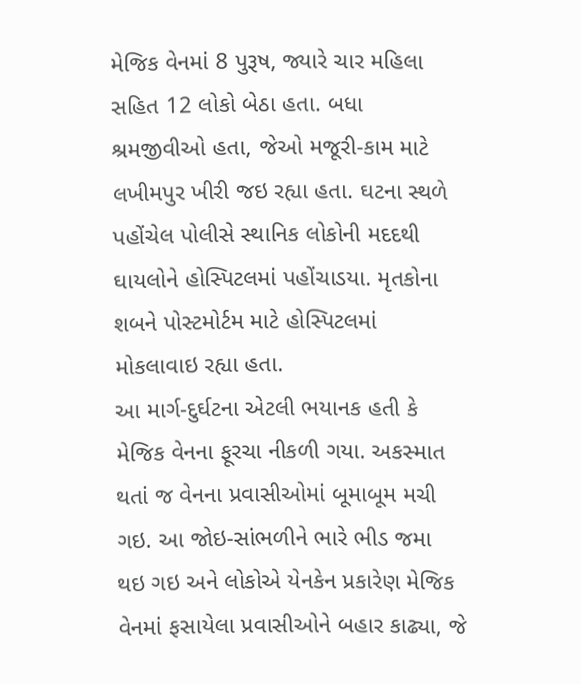મેજિક વેનમાં 8 પુરૂષ, જ્યારે ચાર મહિલા સહિત 12 લોકો બેઠા હતા. બધા શ્રમજીવીઓ હતા, જેઓ મજૂરી-કામ માટે લખીમપુર ખીરી જઇ રહ્યા હતા. ઘટના સ્થળે પહોંચેલ પોલીસે સ્થાનિક લોકોની મદદથી ઘાયલોને હોસ્પિટલમાં પહોંચાડયા. મૃતકોના શબને પોસ્ટમોર્ટમ માટે હોસ્પિટલમાં મોકલાવાઇ રહ્યા હતા.
આ માર્ગ-દુર્ઘટના એટલી ભયાનક હતી કે મેજિક વેનના ફૂરચા નીકળી ગયા. અકસ્માત થતાં જ વેનના પ્રવાસીઓમાં બૂમાબૂમ મચી ગઇ. આ જોઇ-સાંભળીને ભારે ભીડ જમા થઇ ગઇ અને લોકોએ યેનકેન પ્રકારેણ મેજિક વેનમાં ફસાયેલા પ્રવાસીઓને બહાર કાઢ્યા, જે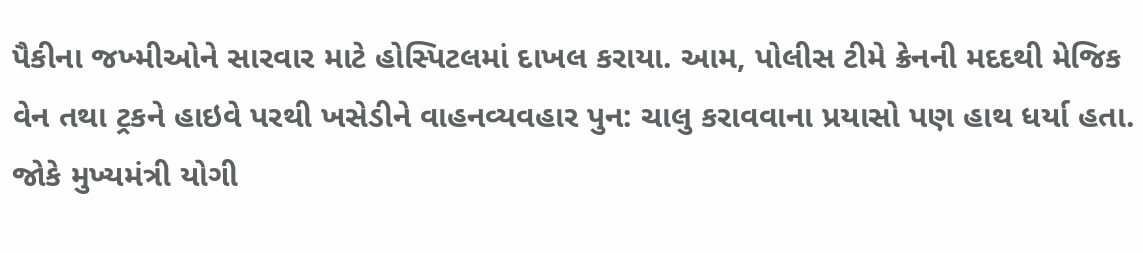પૈકીના જખ્મીઓને સારવાર માટે હોસ્પિટલમાં દાખલ કરાયા. આમ, પોલીસ ટીમે ક્રેનની મદદથી મેજિક વેન તથા ટ્રકને હાઇવે પરથી ખસેડીને વાહનવ્યવહાર પુન: ચાલુ કરાવવાના પ્રયાસો પણ હાથ ધર્યા હતા. જોકે મુખ્યમંત્રી યોગી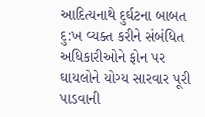આદિત્યનાથે દુર્ઘટના બાબત દુ:ખ વ્યક્ત કરીને સંબંધિત અધિકારીઓને ફોન પર ઘાયલોને યોગ્ય સારવાર પૂરી પાડવાની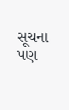સૂચના પણ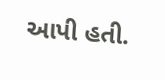આપી હતી.